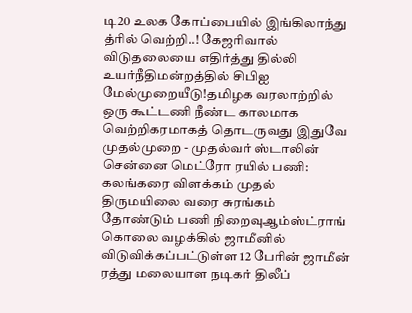டி20 உலக கோப்பையில் இங்கிலாந்து த்ரில் வெற்றி..! கேஜரிவால் விடுதலையை எதிர்த்து தில்லி உயர்நீதிமன்றத்தில் சிபிஐ மேல்முறையீடு!தமிழக வரலாற்றில் ஒரு கூட்டணி நீண்ட காலமாக வெற்றிகரமாகத் தொடருவது இதுவே முதல்முறை - முதல்வர் ஸ்டாலின் சென்னை மெட்ரோ ரயில் பணி: கலங்கரை விளக்கம் முதல் திருமயிலை வரை சுரங்கம் தோண்டும் பணி நிறைவுஆம்ஸ்ட்ராங் கொலை வழக்கில் ஜாமீனில் விடுவிக்கப்பட்டுள்ள 12 பேரின் ஜாமீன் ரத்து மலையாள நடிகர் திலீப்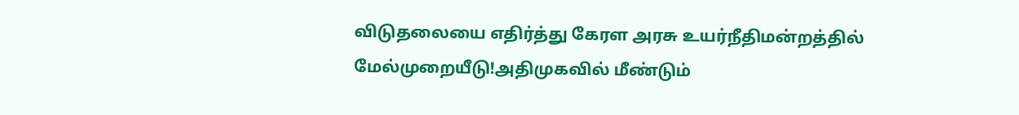விடுதலையை எதிர்த்து கேரள அரசு உயர்நீதிமன்றத்தில் மேல்முறையீடு!அதிமுகவில் மீண்டும்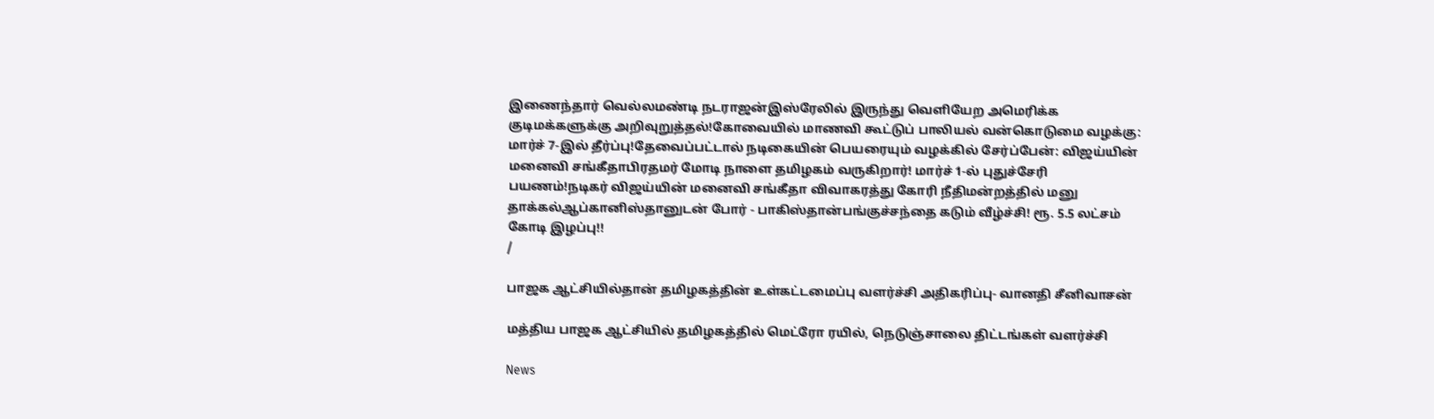இணைந்தார் வெல்லமண்டி நடராஜன்இஸ்ரேலில் இருந்து வெளியேற அமெரிக்க குடிமக்களுக்கு அறிவுறுத்தல்!கோவையில் மாணவி கூட்டுப் பாலியல் வன்கொடுமை வழக்கு: மார்ச் 7-இல் தீர்ப்பு!தேவைப்பட்டால் நடிகையின் பெயரையும் வழக்கில் சேர்ப்பேன்: விஜய்யின் மனைவி சங்கீதாபிரதமர் மோடி நாளை தமிழகம் வருகிறார்! மார்ச் 1-ல் புதுச்சேரி பயணம்!நடிகர் விஜய்யின் மனைவி சங்கீதா விவாகரத்து கோரி நீதிமன்றத்தில் மனு தாக்கல்ஆப்கானிஸ்தானுடன் போர் - பாகிஸ்தான்பங்குச்சந்தை கடும் வீழ்ச்சி! ரூ. 5.5 லட்சம் கோடி இழப்பு!!
/

பாஜக ஆட்சியில்தான் தமிழகத்தின் உள்கட்டமைப்பு வளர்ச்சி அதிகரிப்பு- வானதி சீனிவாசன்

மத்திய பாஜக ஆட்சியில் தமிழகத்தில் மெட்ரோ ரயில், நெடுஞ்சாலை திட்டங்கள் வளர்ச்சி

News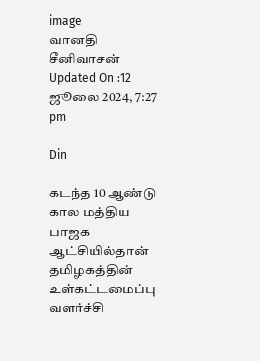image
வானதி சீனிவாசன்
Updated On :12 ஜூலை 2024, 7:27 pm

Din

கடந்த 10 ஆண்டு கால மத்திய பாஜக ஆட்சியில்தான் தமிழகத்தின் உள்கட்டமைப்பு வளர்ச்சி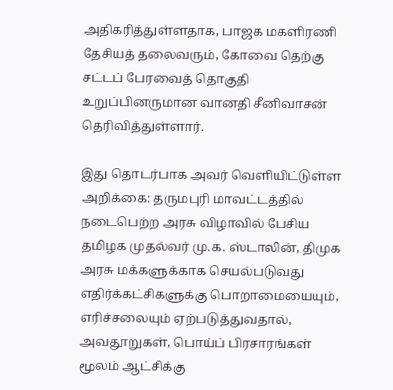அதிகரித்துள்ளதாக, பாஜக மகளிரணி தேசியத் தலைவரும், கோவை தெற்கு சட்டப் பேரவைத் தொகுதி உறுப்பினருமான வானதி சீனிவாசன் தெரிவித்துள்ளார்.

இது தொடர்பாக அவர் வெளியிட்டுள்ள அறிக்கை: தருமபுரி மாவட்டத்தில் நடைபெற்ற அரசு விழாவில் பேசிய தமிழக முதல்வர் மு.க. ஸ்டாலின், திமுக அரசு மக்களுக்காக செயல்படுவது எதிர்க்கட்சிகளுக்கு பொறாமையையும், எரிச்சலையும் ஏற்படுத்துவதால், அவதூறுகள், பொய்ப் பிரசாரங்கள் மூலம் ஆட்சிக்கு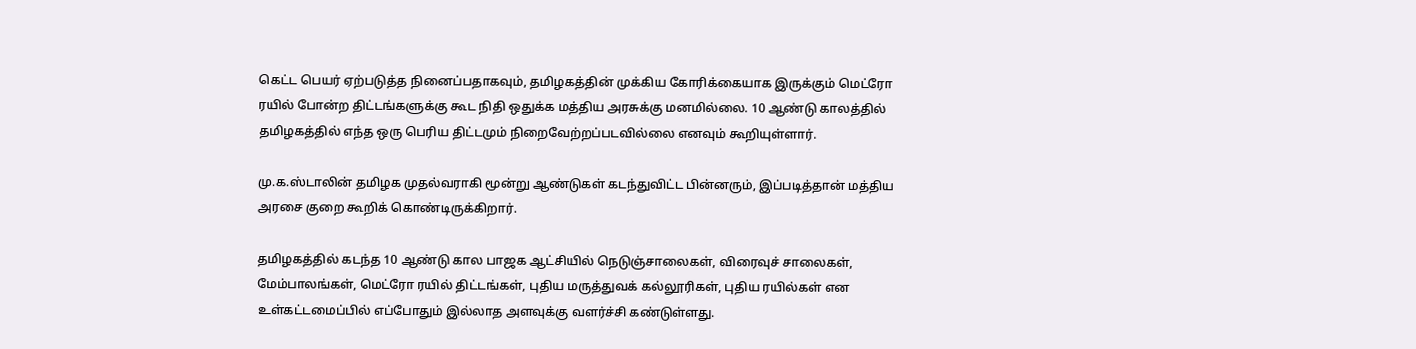கெட்ட பெயர் ஏற்படுத்த நினைப்பதாகவும், தமிழகத்தின் முக்கிய கோரிக்கையாக இருக்கும் மெட்ரோ ரயில் போன்ற திட்டங்களுக்கு கூட நிதி ஒதுக்க மத்திய அரசுக்கு மனமில்லை. 10 ஆண்டு காலத்தில் தமிழகத்தில் எந்த ஒரு பெரிய திட்டமும் நிறைவேற்றப்படவில்லை எனவும் கூறியுள்ளார்.

மு.க.ஸ்டாலின் தமிழக முதல்வராகி மூன்று ஆண்டுகள் கடந்துவிட்ட பின்னரும், இப்படித்தான் மத்திய அரசை குறை கூறிக் கொண்டிருக்கிறார்.

தமிழகத்தில் கடந்த 10 ஆண்டு கால பாஜக ஆட்சியில் நெடுஞ்சாலைகள், விரைவுச் சாலைகள், மேம்பாலங்கள், மெட்ரோ ரயில் திட்டங்கள், புதிய மருத்துவக் கல்லூரிகள், புதிய ரயில்கள் என உள்கட்டமைப்பில் எப்போதும் இல்லாத அளவுக்கு வளர்ச்சி கண்டுள்ளது.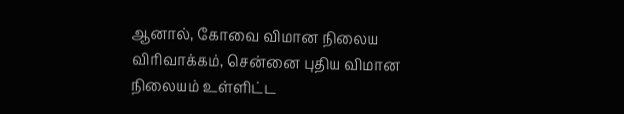ஆனால், கோவை விமான நிலைய விரிவாக்கம், சென்னை புதிய விமான நிலையம் உள்ளிட்ட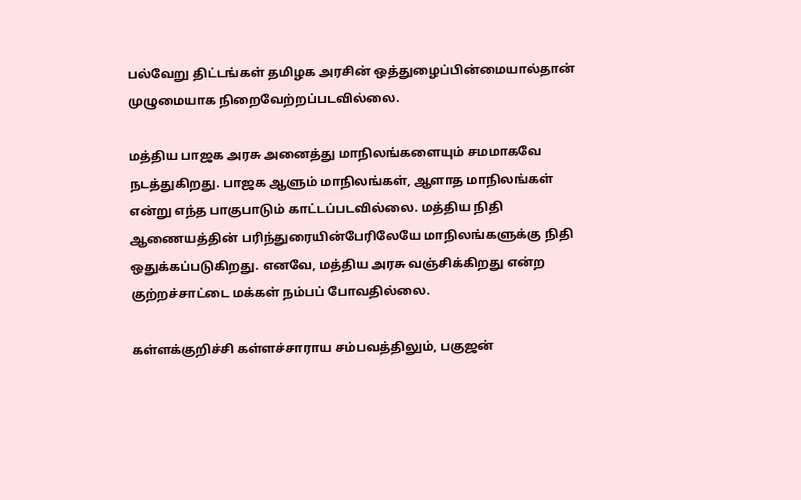பல்வேறு திட்டங்கள் தமிழக அரசின் ஒத்துழைப்பின்மையால்தான் முழுமையாக நிறைவேற்றப்படவில்லை.

மத்திய பாஜக அரசு அனைத்து மாநிலங்களையும் சமமாகவே நடத்துகிறது. பாஜக ஆளும் மாநிலங்கள், ஆளாத மாநிலங்கள் என்று எந்த பாகுபாடும் காட்டப்படவில்லை. மத்திய நிதி ஆணையத்தின் பரிந்துரையின்பேரிலேயே மாநிலங்களுக்கு நிதி ஒதுக்கப்படுகிறது. எனவே, மத்திய அரசு வஞ்சிக்கிறது என்ற குற்றச்சாட்டை மக்கள் நம்பப் போவதில்லை.

கள்ளக்குறிச்சி கள்ளச்சாராய சம்பவத்திலும், பகுஜன்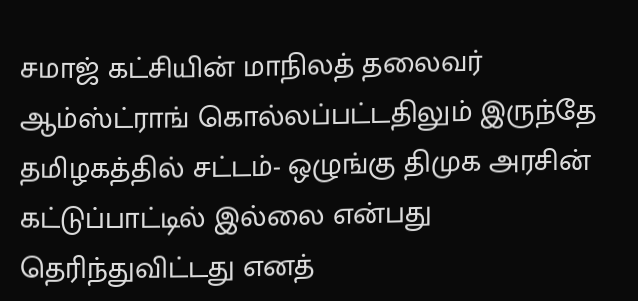சமாஜ் கட்சியின் மாநிலத் தலைவர் ஆம்ஸ்ட்ராங் கொல்லப்பட்டதிலும் இருந்தே தமிழகத்தில் சட்டம்- ஒழுங்கு திமுக அரசின் கட்டுப்பாட்டில் இல்லை என்பது தெரிந்துவிட்டது எனத்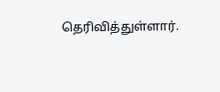தெரிவித்துள்ளார்.